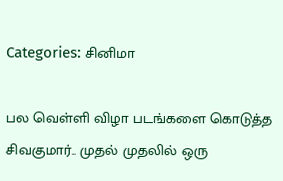Categories: சினிமா

பல வெள்ளி விழா படங்களை கொடுத்த சிவகுமார்.. முதல் முதலில் ஒரு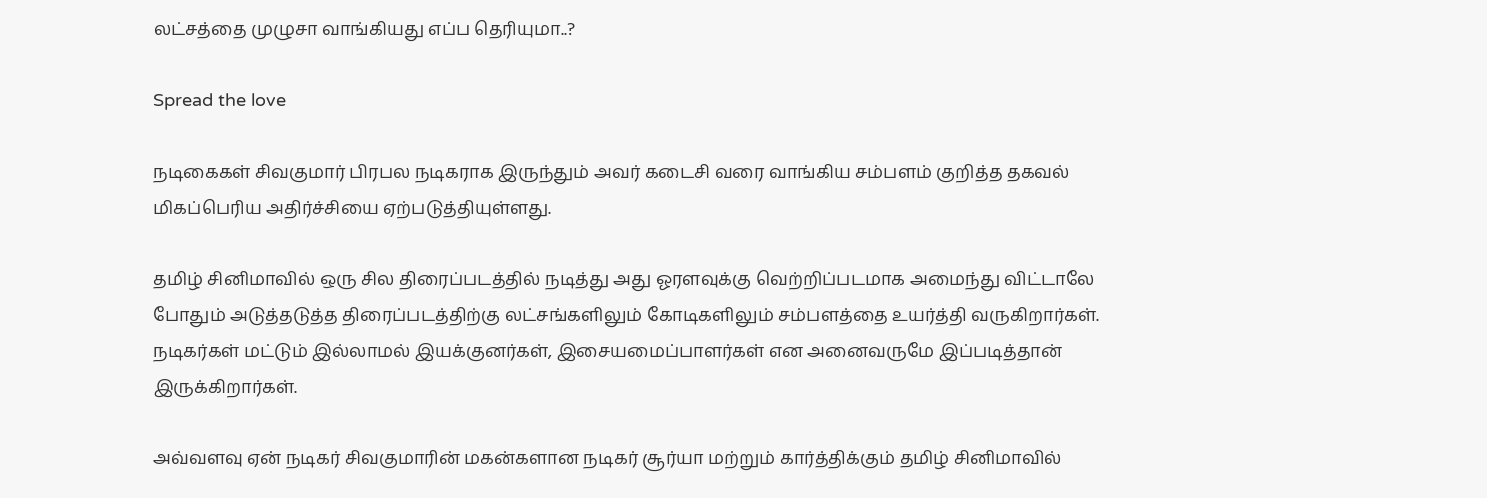லட்சத்தை முழுசா வாங்கியது எப்ப தெரியுமா..?

Spread the love

நடிகைகள் சிவகுமார் பிரபல நடிகராக இருந்தும் அவர் கடைசி வரை வாங்கிய சம்பளம் குறித்த தகவல் மிகப்பெரிய அதிர்ச்சியை ஏற்படுத்தியுள்ளது.

தமிழ் சினிமாவில் ஒரு சில திரைப்படத்தில் நடித்து அது ஓரளவுக்கு வெற்றிப்படமாக அமைந்து விட்டாலே போதும் அடுத்தடுத்த திரைப்படத்திற்கு லட்சங்களிலும் கோடிகளிலும் சம்பளத்தை உயர்த்தி வருகிறார்கள். நடிகர்கள் மட்டும் இல்லாமல் இயக்குனர்கள், இசையமைப்பாளர்கள் என அனைவருமே இப்படித்தான் இருக்கிறார்கள்.

அவ்வளவு ஏன் நடிகர் சிவகுமாரின் மகன்களான நடிகர் சூர்யா மற்றும் கார்த்திக்கும் தமிழ் சினிமாவில்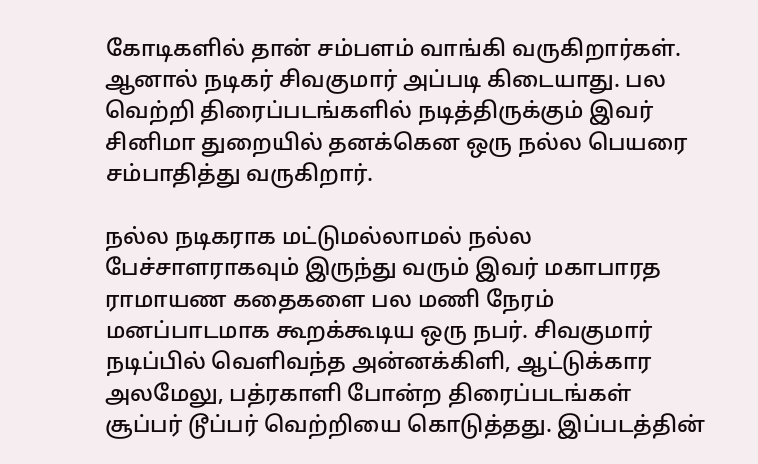கோடிகளில் தான் சம்பளம் வாங்கி வருகிறார்கள். ஆனால் நடிகர் சிவகுமார் அப்படி கிடையாது. பல வெற்றி திரைப்படங்களில் நடித்திருக்கும் இவர் சினிமா துறையில் தனக்கென ஒரு நல்ல பெயரை சம்பாதித்து வருகிறார்.

நல்ல நடிகராக மட்டுமல்லாமல் நல்ல பேச்சாளராகவும் இருந்து வரும் இவர் மகாபாரத ராமாயண கதைகளை பல மணி நேரம் மனப்பாடமாக கூறக்கூடிய ஒரு நபர். சிவகுமார் நடிப்பில் வெளிவந்த அன்னக்கிளி, ஆட்டுக்கார அலமேலு, பத்ரகாளி போன்ற திரைப்படங்கள் சூப்பர் டூப்பர் வெற்றியை கொடுத்தது. இப்படத்தின்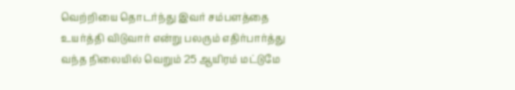வெற்றியை தொடர்ந்து இவர் சம்பளத்தை உயர்த்தி விடுவார் என்று பலரும் எதிர்பார்த்து வந்த நிலையில் வெறும் 25 ஆயிரம் மட்டுமே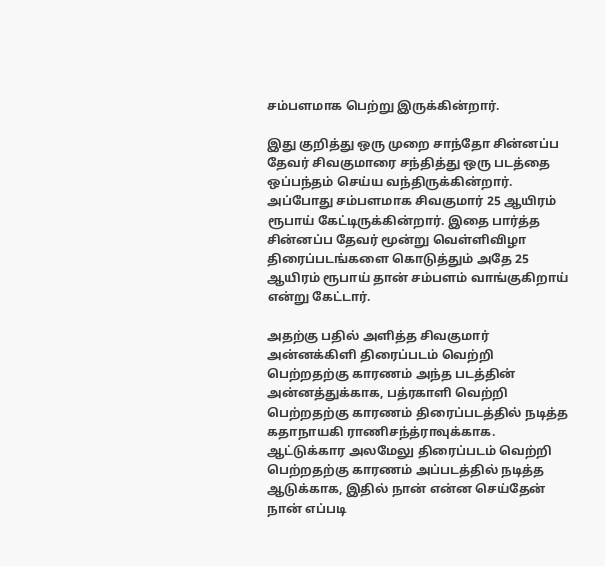சம்பளமாக பெற்று இருக்கின்றார்.

இது குறித்து ஒரு முறை சாந்தோ சின்னப்ப தேவர் சிவகுமாரை சந்தித்து ஒரு படத்தை ஒப்பந்தம் செய்ய வந்திருக்கின்றார். அப்போது சம்பளமாக சிவகுமார் 25 ஆயிரம் ரூபாய் கேட்டிருக்கின்றார். இதை பார்த்த சின்னப்ப தேவர் மூன்று வெள்ளிவிழா திரைப்படங்களை கொடுத்தும் அதே 25 ஆயிரம் ரூபாய் தான் சம்பளம் வாங்குகிறாய் என்று கேட்டார்.

அதற்கு பதில் அளித்த சிவகுமார் அன்னக்கிளி திரைப்படம் வெற்றி பெற்றதற்கு காரணம் அந்த படத்தின் அன்னத்துக்காக, பத்ரகாளி வெற்றி பெற்றதற்கு காரணம் திரைப்படத்தில் நடித்த கதாநாயகி ராணிசந்த்ராவுக்காக. ஆட்டுக்கார அலமேலு திரைப்படம் வெற்றி பெற்றதற்கு காரணம் அப்படத்தில் நடித்த ஆடுக்காக, இதில் நான் என்ன செய்தேன் நான் எப்படி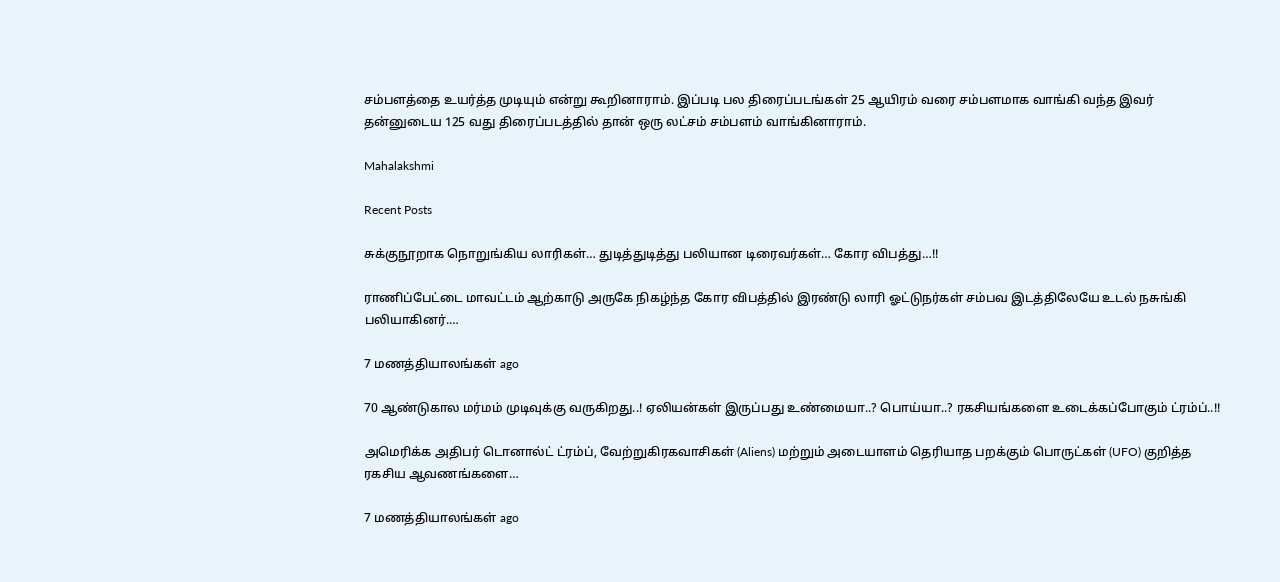சம்பளத்தை உயர்த்த முடியும் என்று கூறினாராம். இப்படி பல திரைப்படங்கள் 25 ஆயிரம் வரை சம்பளமாக வாங்கி வந்த இவர் தன்னுடைய 125 வது திரைப்படத்தில் தான் ஒரு லட்சம் சம்பளம் வாங்கினாராம்.

Mahalakshmi

Recent Posts

சுக்குநூறாக நொறுங்கிய லாரிகள்… துடித்துடித்து பலியான டிரைவர்கள்… கோர விபத்து…!!

ராணிப்பேட்டை மாவட்டம் ஆற்காடு அருகே நிகழ்ந்த கோர விபத்தில் இரண்டு லாரி ஓட்டுநர்கள் சம்பவ இடத்திலேயே உடல் நசுங்கி பலியாகினர்.…

7 மணத்தியாலங்கள் ago

70 ஆண்டுகால மர்மம் முடிவுக்கு வருகிறது..! ஏலியன்கள் இருப்பது உண்மையா..? பொய்யா..? ரகசியங்களை உடைக்கப்போகும் ட்ரம்ப்..!!

அமெரிக்க அதிபர் டொனால்ட் ட்ரம்ப், வேற்றுகிரகவாசிகள் (Aliens) மற்றும் அடையாளம் தெரியாத பறக்கும் பொருட்கள் (UFO) குறித்த ரகசிய ஆவணங்களை…

7 மணத்தியாலங்கள் ago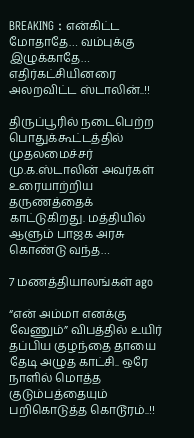BREAKING : என்கிட்ட மோதாதே… வம்புக்கு இழுக்காதே… எதிர்கட்சியினரை அலறவிட்ட ஸ்டாலின்..!!

திருப்பூரில் நடைபெற்ற பொதுக்கூட்டத்தில் முதலமைச்சர் மு.க.ஸ்டாலின் அவர்கள் உரையாற்றிய தருணத்தைக் காட்டுகிறது. மத்தியில் ஆளும் பாஜக அரசு கொண்டு வந்த…

7 மணத்தியாலங்கள் ago

“என் அம்மா எனக்கு வேணும்” விபத்தில் உயிர் தப்பிய குழந்தை தாயை தேடி அழுத காட்சி.. ஒரே நாளில் மொத்த குடும்பத்தையும் பறிகொடுத்த கொடூரம்..!!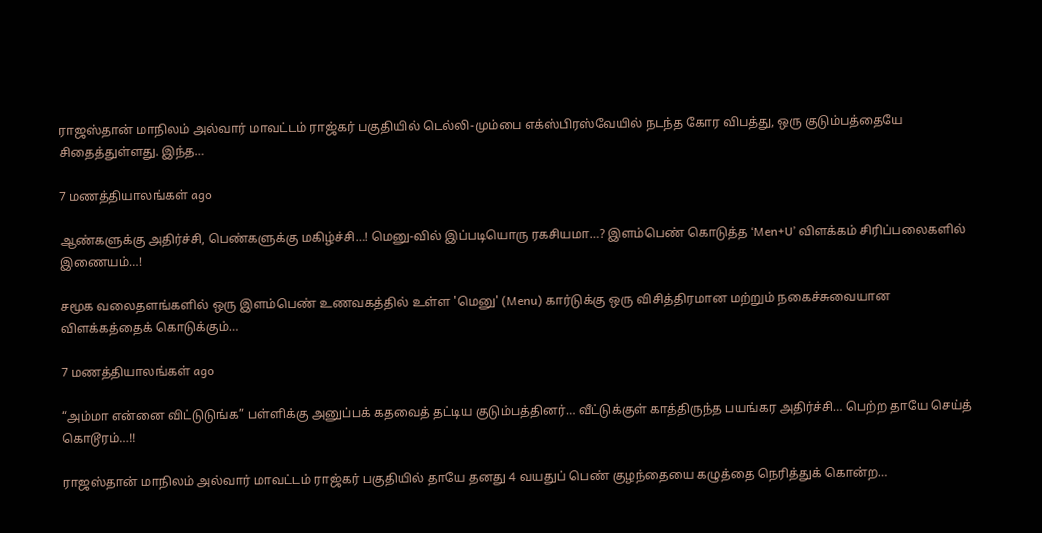ராஜஸ்தான் மாநிலம் அல்வார் மாவட்டம் ராஜ்கர் பகுதியில் டெல்லி-மும்பை எக்ஸ்பிரஸ்வேயில் நடந்த கோர விபத்து, ஒரு குடும்பத்தையே சிதைத்துள்ளது. இந்த…

7 மணத்தியாலங்கள் ago

ஆண்களுக்கு அதிர்ச்சி, பெண்களுக்கு மகிழ்ச்சி…! மெனு-வில் இப்படியொரு ரகசியமா…? இளம்பெண் கொடுத்த ‘Men+U’ விளக்கம் சிரிப்பலைகளில் இணையம்…!

சமூக வலைதளங்களில் ஒரு இளம்பெண் உணவகத்தில் உள்ள 'மெனு' (Menu) கார்டுக்கு ஒரு விசித்திரமான மற்றும் நகைச்சுவையான விளக்கத்தைக் கொடுக்கும்…

7 மணத்தியாலங்கள் ago

“அம்மா என்னை விட்டுடுங்க” பள்ளிக்கு அனுப்பக் கதவைத் தட்டிய குடும்பத்தினர்… வீட்டுக்குள் காத்திருந்த பயங்கர அதிர்ச்சி… பெற்ற தாயே செய்த் கொடூரம்…!!

ராஜஸ்தான் மாநிலம் அல்வார் மாவட்டம் ராஜ்கர் பகுதியில் தாயே தனது 4 வயதுப் பெண் குழந்தையை கழுத்தை நெரித்துக் கொன்ற…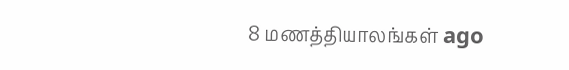8 மணத்தியாலங்கள் ago